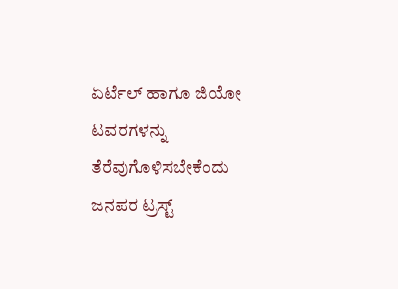ಏರ್ಟೆಲ್ ಹಾಗೂ ಜಿಯೋ ಟವರಗಳನ್ನು ತೆರೆವುಗೊಳಿಸಬೇಕೆಂದು ಜನಪರ ಟ್ರಸ್ಟ್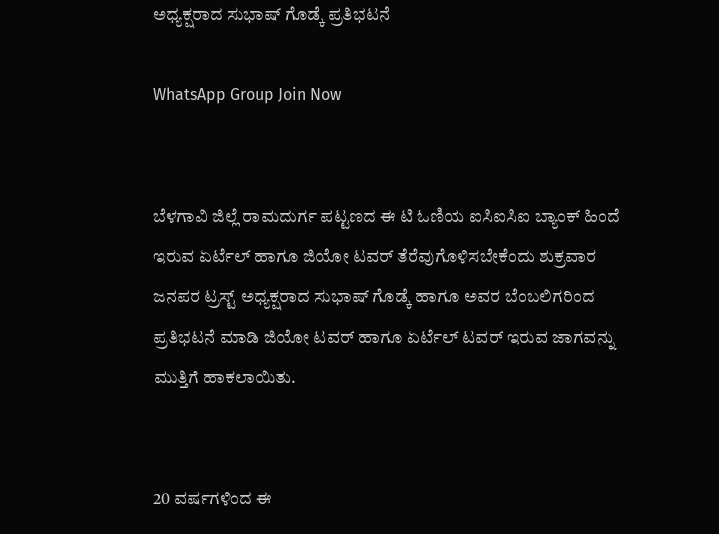ಅಧ್ಯಕ್ಷರಾದ ಸುಭಾಷ್ ಗೊಡ್ಕೆ ಪ್ರತಿಭಟನೆ

WhatsApp Group Join Now


ಬೆಳಗಾವಿ ಜಿಲ್ಲೆ ರಾಮದುರ್ಗ ಪಟ್ಟಣದ ಈ ಟಿ ಓಣಿಯ ಐಸಿಐಸಿಐ ಬ್ಯಾಂಕ್ ಹಿಂದೆ ಇರುವ ಏರ್ಟೆಲ್ ಹಾಗೂ ಜಿಯೋ ಟವರ್ ತೆರೆವುಗೊಳಿಸಬೇಕೆಂದು ಶುಕ್ರವಾರ ಜನಪರ ಟ್ರಸ್ಟ್ ಅಧ್ಯಕ್ಷರಾದ ಸುಭಾಷ್ ಗೊಡ್ಕೆ ಹಾಗೂ ಅವರ ಬೆಂಬಲಿಗರಿಂದ ಪ್ರತಿಭಟನೆ ಮಾಡಿ ಜಿಯೋ ಟವರ್ ಹಾಗೂ ಏರ್ಟೆಲ್ ಟವರ್ ಇರುವ ಜಾಗವನ್ನು ಮುತ್ತಿಗೆ ಹಾಕಲಾಯಿತು.


20 ವರ್ಷಗಳಿಂದ ಈ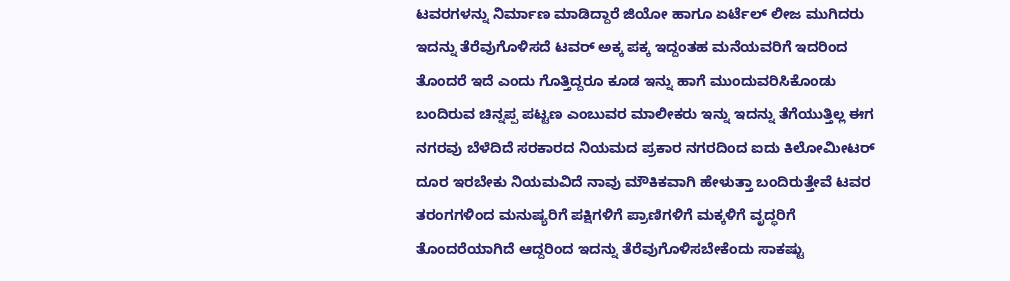ಟವರಗಳನ್ನು ನಿರ್ಮಾಣ ಮಾಡಿದ್ದಾರೆ ಜಿಯೋ ಹಾಗೂ ಏರ್ಟೆಲ್ ಲೀಜ ಮುಗಿದರು ಇದನ್ನು ತೆರೆವುಗೊಳಿಸದೆ ಟವರ್ ಅಕ್ಕ ಪಕ್ಕ ಇದ್ದಂತಹ ಮನೆಯವರಿಗೆ ಇದರಿಂದ ತೊಂದರೆ ಇದೆ ಎಂದು ಗೊತ್ತಿದ್ದರೂ ಕೂಡ ಇನ್ನು ಹಾಗೆ ಮುಂದುವರಿಸಿಕೊಂಡು ಬಂದಿರುವ ಚಿನ್ನಪ್ಪ ಪಟ್ಟಣ ಎಂಬುವರ ಮಾಲೀಕರು ಇನ್ನು ಇದನ್ನು ತೆಗೆಯುತ್ತಿಲ್ಲ ಈಗ ನಗರವು ಬೆಳೆದಿದೆ ಸರಕಾರದ ನಿಯಮದ ಪ್ರಕಾರ ನಗರದಿಂದ ಐದು ಕಿಲೋಮೀಟರ್ ದೂರ ಇರಬೇಕು ನಿಯಮವಿದೆ ನಾವು ಮೌಕಿಕವಾಗಿ ಹೇಳುತ್ತಾ ಬಂದಿರುತ್ತೇವೆ ಟವರ ತರಂಗಗಳಿಂದ ಮನುಷ್ಯರಿಗೆ ಪಕ್ಷಿಗಳಿಗೆ ಪ್ರಾಣಿಗಳಿಗೆ ಮಕ್ಕಳಿಗೆ ವೃದ್ಧರಿಗೆ ತೊಂದರೆಯಾಗಿದೆ ಆದ್ದರಿಂದ ಇದನ್ನು ತೆರೆವುಗೊಳಿಸಬೇಕೆಂದು ಸಾಕಷ್ಟು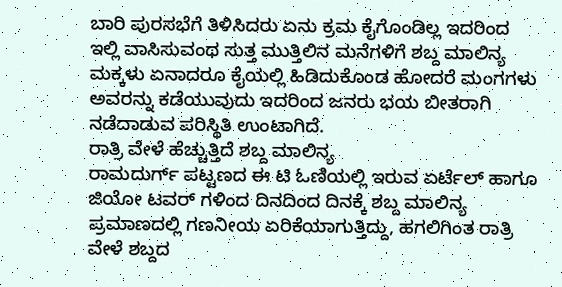ಬಾರಿ ಪುರಸಭೆಗೆ ತಿಳಿಸಿದರು ಏನು ಕ್ರಮ ಕೈಗೊಂಡಿಲ್ಲ ಇದರಿಂದ ಇಲ್ಲಿ ವಾಸಿಸುವಂಥ ಸುತ್ತ ಮುತ್ತಿಲಿನ ಮನೆಗಳಿಗೆ ಶಬ್ದ ಮಾಲಿನ್ಯ ಮಕ್ಕಳು ಏನಾದರೂ ಕೈಯಲ್ಲಿ ಹಿಡಿದುಕೊಂಡ ಹೋದರೆ ಮಂಗಗಳು ಅವರನ್ನು ಕಡೆಯುವುದು ಇದರಿಂದ ಜನರು ಭಯ ಬೀತರಾಗಿ ನಡೆದಾಡುವ ಪರಿಸ್ಥಿತಿ ಉಂಟಾಗಿದೆ.
ರಾತ್ರಿ ವೇಳೆ ಹೆಚ್ಚುತ್ತಿದೆ ಶಬ್ದ ಮಾಲಿನ್ಯ
ರಾಮದುರ್ಗ್ ಪಟ್ಟಣದ ಈ ಟಿ ಓಣಿಯಲ್ಲಿ ಇರುವ ಏರ್ಟೆಲ್ ಹಾಗೂ ಜಿಯೋ ಟವರ್ ಗಳಿಂದ ದಿನದಿಂದ ದಿನಕ್ಕೆ ಶಬ್ದ ಮಾಲಿನ್ಯ ಪ್ರಮಾಣದಲ್ಲಿ ಗಣನೀಯ ಏರಿಕೆಯಾಗುತ್ತಿದ್ದು, ಹಗಲಿಗಿಂತ ರಾತ್ರಿ ವೇಳೆ ಶಬ್ದದ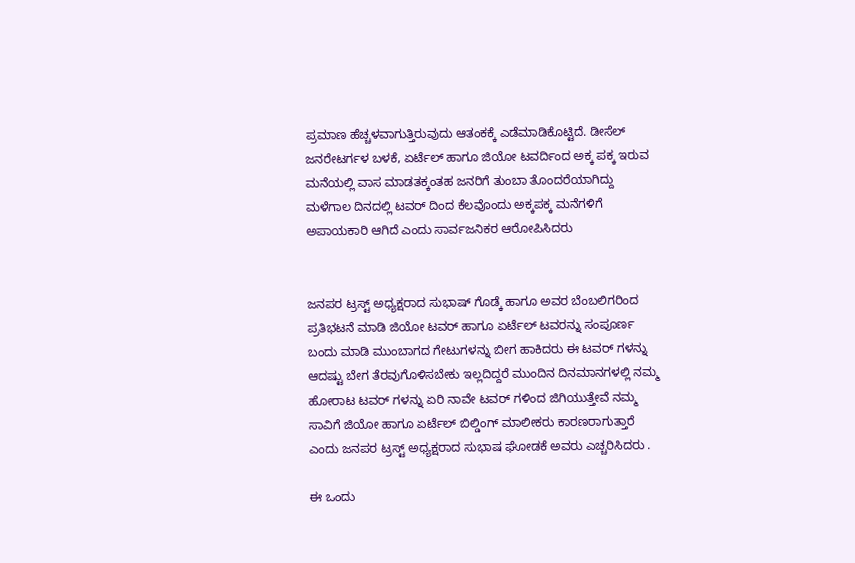ಪ್ರಮಾಣ ಹೆಚ್ಚಳವಾಗುತ್ತಿರುವುದು ಆತಂಕಕ್ಕೆ ಎಡೆಮಾಡಿಕೊಟ್ಟಿದೆ. ಡೀಸೆಲ್ ಜನರೇಟರ್ಗಳ ಬಳಕೆ, ಏರ್ಟೆಲ್ ಹಾಗೂ ಜಿಯೋ ಟವರ್ದಿಂದ ಅಕ್ಕ ಪಕ್ಕ ಇರುವ ಮನೆಯಲ್ಲಿ ವಾಸ ಮಾಡತಕ್ಕಂತಹ ಜನರಿಗೆ ತುಂಬಾ ತೊಂದರೆಯಾಗಿದ್ದು ಮಳೆಗಾಲ ದಿನದಲ್ಲಿ ಟವರ್ ದಿಂದ ಕೆಲವೊಂದು ಅಕ್ಕಪಕ್ಕ ಮನೆಗಳಿಗೆ ಅಪಾಯಕಾರಿ ಆಗಿದೆ ಎಂದು ಸಾರ್ವಜನಿಕರ ಆರೋಪಿಸಿದರು


ಜನಪರ ಟ್ರಸ್ಟ್ ಅಧ್ಯಕ್ಷರಾದ ಸುಭಾಷ್ ಗೊಡ್ಕೆ ಹಾಗೂ ಅವರ ಬೆಂಬಲಿಗರಿಂದ ಪ್ರತಿಭಟನೆ ಮಾಡಿ ಜಿಯೋ ಟವರ್ ಹಾಗೂ ಏರ್ಟೆಲ್ ಟವರನ್ನು ಸಂಪೂರ್ಣ ಬಂದು ಮಾಡಿ ಮುಂಬಾಗದ ಗೇಟುಗಳನ್ನು ಬೀಗ ಹಾಕಿದರು ಈ ಟವರ್ ಗಳನ್ನು ಆದಷ್ಟು ಬೇಗ ತೆರವುಗೊಳಿಸಬೇಕು ಇಲ್ಲದಿದ್ದರೆ ಮುಂದಿನ ದಿನಮಾನಗಳಲ್ಲಿ ನಮ್ಮ ಹೋರಾಟ ಟವರ್ ಗಳನ್ನು ಏರಿ ನಾವೇ ಟವರ್ ಗಳಿಂದ ಜಿಗಿಯುತ್ತೇವೆ ನಮ್ಮ ಸಾವಿಗೆ ಜಿಯೋ ಹಾಗೂ ಏರ್ಟೆಲ್ ಬಿಲ್ಡಿಂಗ್ ಮಾಲೀಕರು ಕಾರಣರಾಗುತ್ತಾರೆ ಎಂದು ಜನಪರ ಟ್ರಸ್ಟ್ ಅಧ್ಯಕ್ಷರಾದ ಸುಭಾಷ ಘೋಡಕೆ ಅವರು ಎಚ್ಚರಿಸಿದರು .

ಈ ಒಂದು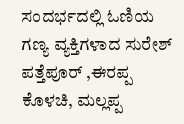ಸಂದರ್ಭದಲ್ಲಿ ಓಣಿಯ ಗಣ್ಯ ವ್ಯಕ್ತಿಗಳಾದ ಸುರೇಶ್ ಪತ್ತೆಪೂರ್ ,ಈರಪ್ಪ ಕೊಳಚಿ, ಮಲ್ಲಪ್ಪ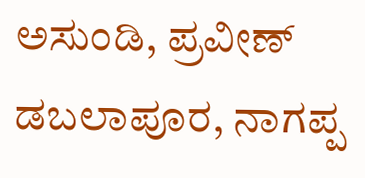ಅಸುಂಡಿ, ಪ್ರವೀಣ್ ಡಬಲಾಪೂರ, ನಾಗಪ್ಪ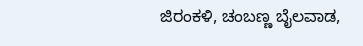ಜಿರಂಕಳಿ, ಚಂಬಣ್ಣ ಬೈಲವಾಡ,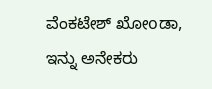ವೆಂಕಟೇಶ್ ಖೋoಡಾ, ಇನ್ನು ಅನೇಕರು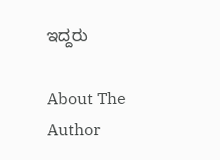ಇದ್ದರು

About The Author